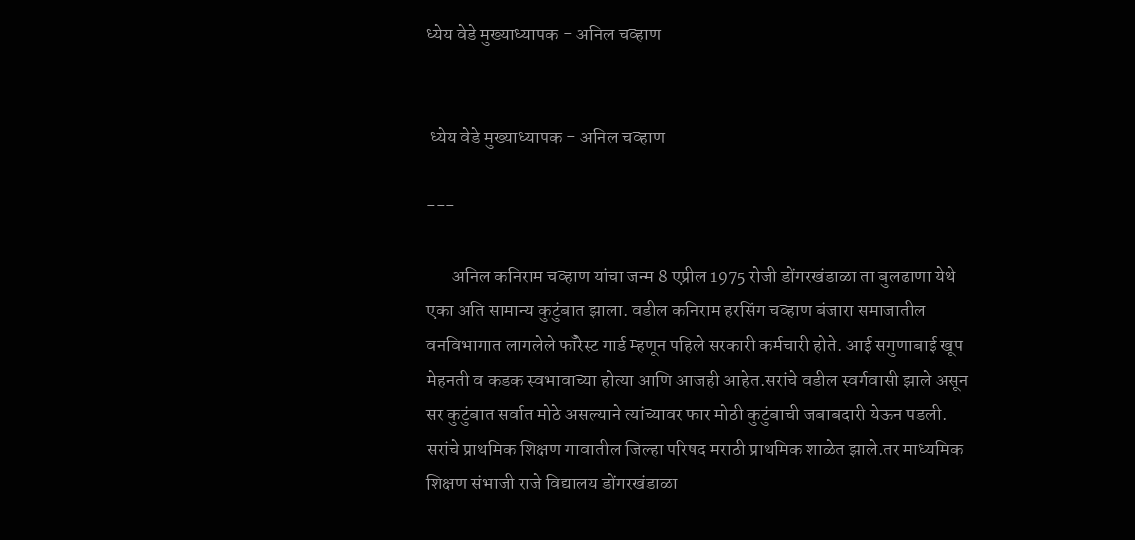ध्येय वेडे मुख्याध्यापक - अनिल चव्हाण


 ध्येय वेडे मुख्याध्यापक - अनिल चव्हाण

---

       अनिल कनिराम चव्हाण यांचा जन्म 8 एप्रील 1975 रोजी डोंगरखंडाळा ता बुलढाणा येथे एका अति सामान्य कुटुंबात झाला. वडील कनिराम हरसिंग चव्हाण बंजारा समाजातील वनविभागात लागलेले फाँरेस्ट गार्ड म्हणून पहिले सरकारी कर्मचारी होते. आई सगुणाबाई खूप मेहनती व कडक स्वभावाच्या होत्या आणि आजही आहेत.सरांचे वडील स्वर्गवासी झाले असून सर कुटुंबात सर्वात मोठे असल्याने त्यांच्यावर फार मोठी कुटुंबाची जबाबदारी येऊन पडली. सरांचे प्राथमिक शिक्षण गावातील जिल्हा परिषद मराठी प्राथमिक शाळेत झाले.तर माध्यमिक शिक्षण संभाजी राजे विद्यालय डोंगरखंडाळा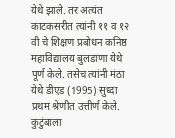येथे झाले. तर अत्यंत काटकसरीत त्यांनी ११ व १२ वी चे शिक्षण प्रबोधन कनिष्ठ महाविद्यालय बुलडाणा येथे पूर्ण केले. तसेच त्यांनी मंठा येथे डीएड (1995) सुध्दा प्रथम श्रेणीत उत्तीर्ण केले. कुटुंबाला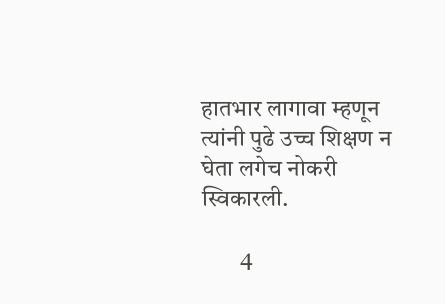हातभार लागावा म्हणून त्यांनी पुढे उच्च शिक्षण न घेता लगेच नोकरी स्विकारली.

        4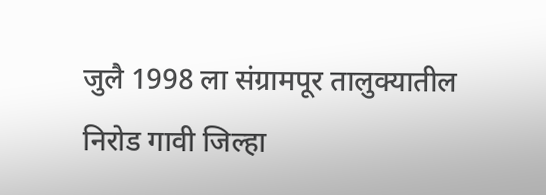जुलै 1998 ला संग्रामपूर तालुक्यातील निरोड गावी जिल्हा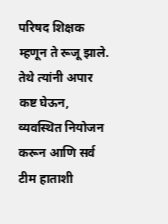परिषद शिक्षक म्हणून ते रूजू झाले. तेथे त्यांनी अपार कष्ट घेऊन, व्यवस्थित नियोजन करून आणि सर्व टीम हाताशी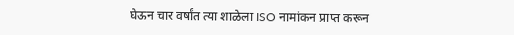घेऊन चार वर्षांत त्या शाळेला ISO नामांकन प्राप्त करून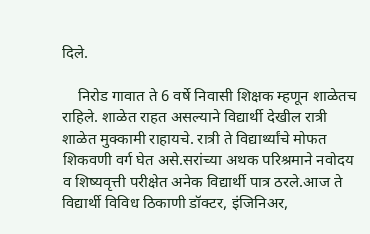दिले.

    निरोड गावात ते 6 वर्षे निवासी शिक्षक म्हणून शाळेतच राहिले. शाळेत राहत असल्याने विद्यार्थी देखील रात्री शाळेत मुक्कामी राहायचे. रात्री ते विद्यार्थ्यांचे मोफत शिकवणी वर्ग घेत असे.सरांच्या अथक परिश्रमाने नवोदय व शिष्यवृत्ती परीक्षेत अनेक विद्यार्थी पात्र ठरले.आज ते विद्यार्थी विविध ठिकाणी डॉक्टर, इंजिनिअर,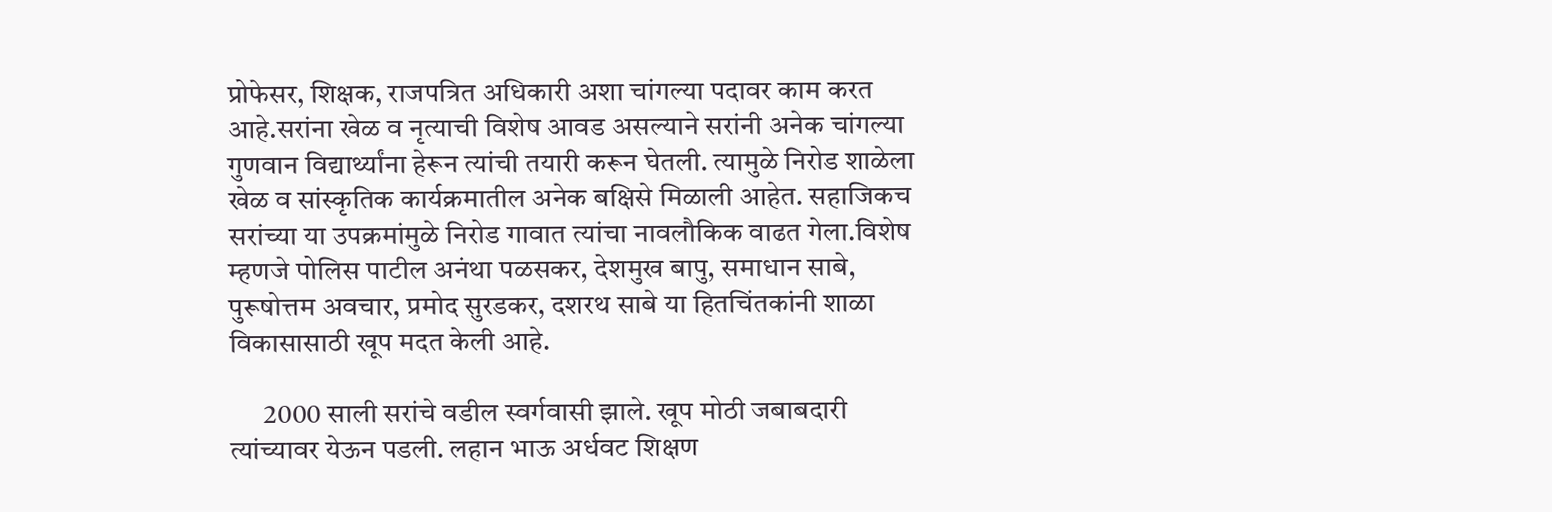प्रोफेसर, शिक्षक, राजपत्रित अधिकारी अशा चांगल्या पदावर काम करत आहे.सरांना खेळ व नृत्याची विशेष आवड असल्याने सरांनी अनेक चांगल्या गुणवान विद्यार्थ्यांना हेरून त्यांची तयारी करून घेतली. त्यामुळे निरोड शाळेला खेळ व सांस्कृतिक कार्यक्रमातील अनेक बक्षिसे मिळाली आहेत. सहाजिकच सरांच्या या उपक्रमांमुळे निरोड गावात त्यांचा नावलौकिक वाढत गेला.विशेष म्हणजे पोलिस पाटील अनंथा पळसकर, देशमुख बापु, समाधान साबे, पुरूषोत्तम अवचार, प्रमोद सुरडकर, दशरथ साबे या हितचिंतकांनी शाळा विकासासाठी खूप मदत केली आहे.

      2000 साली सरांचे वडील स्वर्गवासी झाले. खूप मोठी जबाबदारी त्यांच्यावर येऊन पडली. लहान भाऊ अर्धवट शिक्षण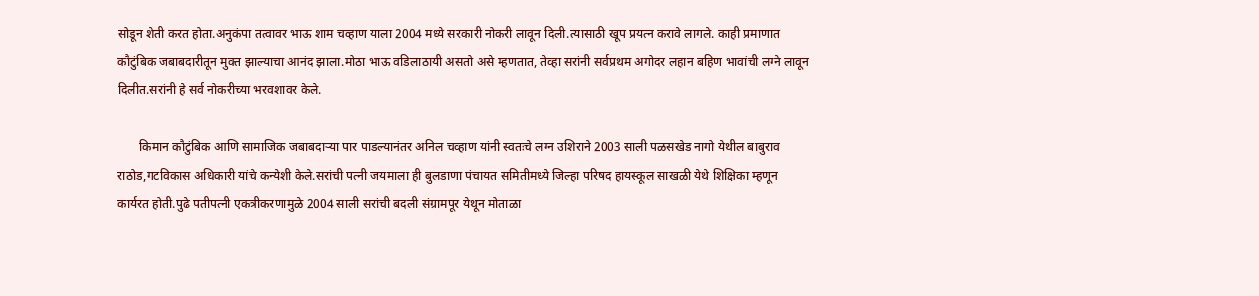सोडून शेती करत होता.अनुकंपा तत्वावर भाऊ शाम चव्हाण याला 2004 मध्ये सरकारी नोकरी लावून दिली.त्यासाठी खूप प्रयत्न करावे लागले. काही प्रमाणात कौटुंबिक जबाबदारीतून मुक्त झाल्याचा आनंद झाला.मोठा भाऊ वडिलाठायी असतो असे म्हणतात, तेव्हा सरांनी सर्वप्रथम अगोदर लहान बहिण भावांची लग्ने लावून दिलीत.सरांनी हे सर्व नोकरीच्या भरवशावर केले.

       किमान कौटुंबिक आणि सामाजिक जबाबदाऱ्या पार पाडल्यानंतर अनिल चव्हाण यांनी स्वतःचे लग्न उशिराने 2003 साली पळसखेड नागो येथील बाबुराव राठोड,गटविकास अधिकारी यांचे कन्येशी केले.सरांची पत्नी जयमाला ही बुलडाणा पंचायत समितीमध्ये जिल्हा परिषद हायस्कूल साखळी येथे शिक्षिका म्हणून कार्यरत होती.पुढे पतीपत्नी एकत्रीकरणामुळे 2004 साली सरांची बदली संग्रामपूर येथून मोताळा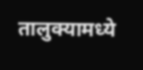तालुक्यामध्ये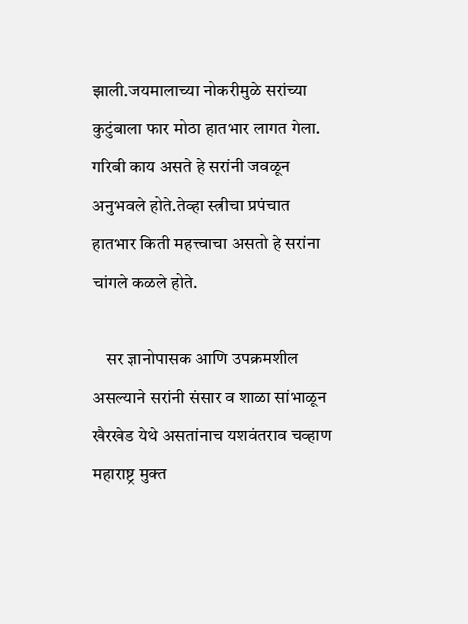झाली.जयमालाच्या नोकरीमुळे सरांच्या कुटुंबाला फार मोठा हातभार लागत गेला. गरिबी काय असते हे सरांनी जवळून अनुभवले होते.तेव्हा स्त्रीचा प्रपंचात हातभार किती महत्त्वाचा असतो हे सरांना चांगले कळले होते.

    सर ज्ञानोपासक आणि उपक्रमशील असल्याने सरांनी संसार व शाळा सांभाळून खैरखेड येथे असतांनाच यशवंतराव चव्हाण महाराष्ट्र मुक्त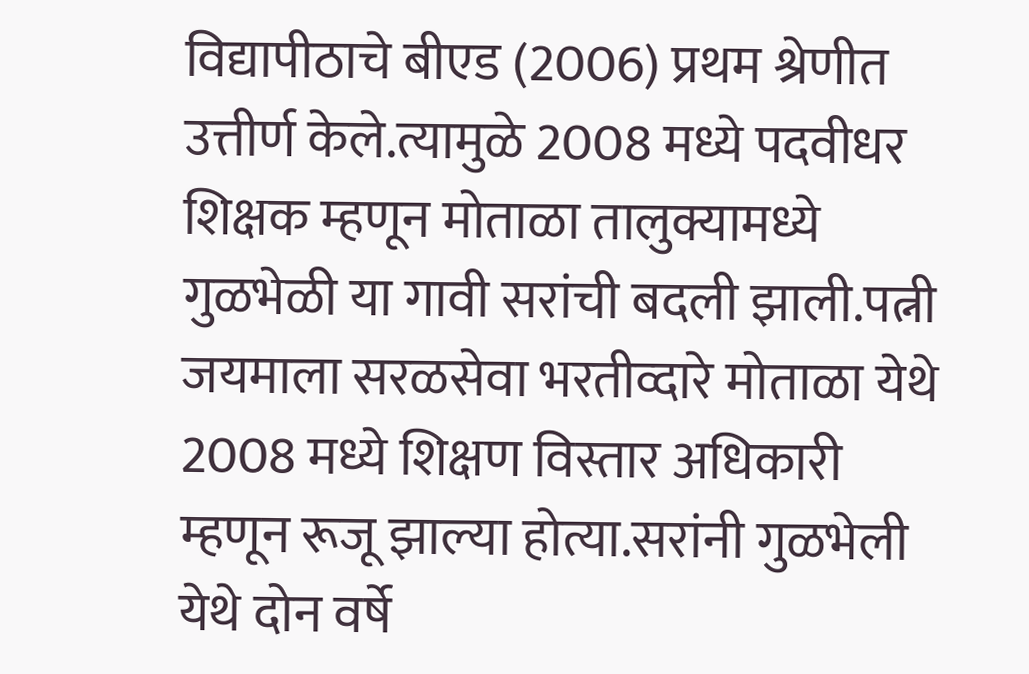विद्यापीठाचे बीएड (2006) प्रथम श्रेणीत उत्तीर्ण केले.त्यामुळे 2008 मध्ये पदवीधर शिक्षक म्हणून मोताळा तालुक्यामध्ये गुळभेळी या गावी सरांची बदली झाली.पत्नी जयमाला सरळसेवा भरतीव्दारे मोताळा येथे 2008 मध्ये शिक्षण विस्तार अधिकारी म्हणून रूजू झाल्या होत्या.सरांनी गुळभेली येथे दोन वर्षे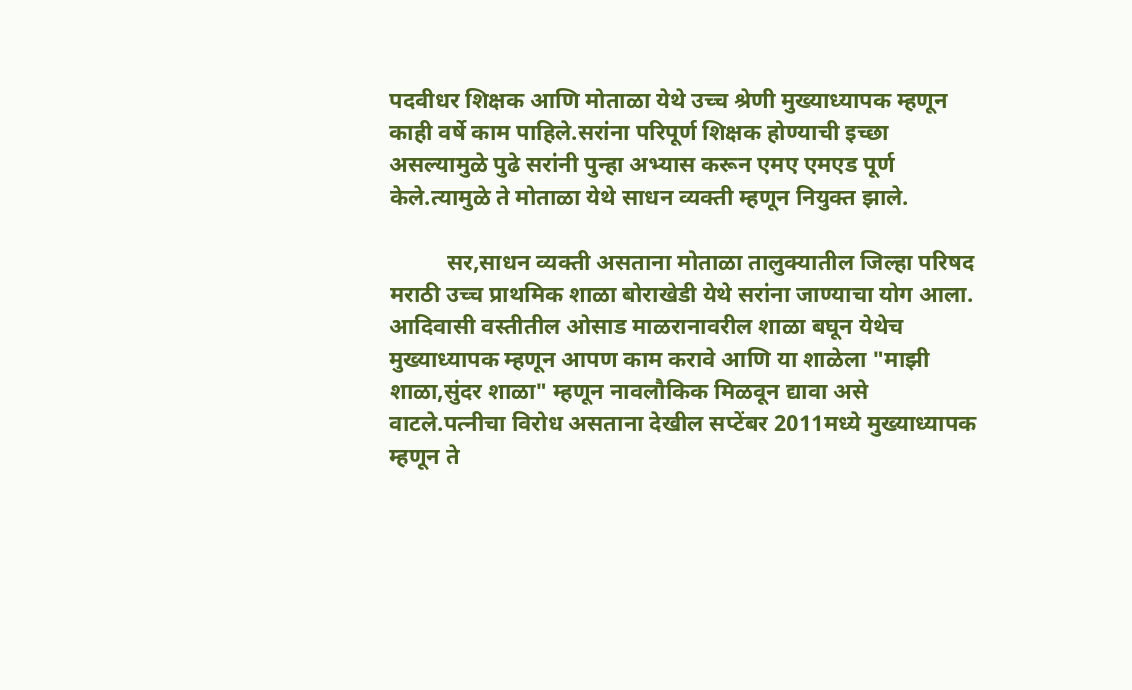पदवीधर शिक्षक आणि मोताळा येथे उच्च श्रेणी मुख्याध्यापक म्हणून काही वर्षे काम पाहिले.सरांना परिपूर्ण शिक्षक होण्याची इच्छा असल्यामुळे पुढे सरांनी पुन्हा अभ्यास करून एमए एमएड पूर्ण केले.त्यामुळे ते मोताळा येथे साधन व्यक्ती म्हणून नियुक्त झाले.

          सर,साधन व्यक्ती असताना मोताळा तालुक्यातील जिल्हा परिषद मराठी उच्च प्राथमिक शाळा बोराखेडी येथे सरांना जाण्याचा योग आला. आदिवासी वस्तीतील ओसाड माळरानावरील शाळा बघून येथेच मुख्याध्यापक म्हणून आपण काम करावे आणि या शाळेला "माझी शाळा,सुंदर शाळा" म्हणून नावलौकिक मिळवून द्यावा असे वाटले.पत्नीचा विरोध असताना देखील सप्टेंबर 2011मध्ये मुख्याध्यापक म्हणून ते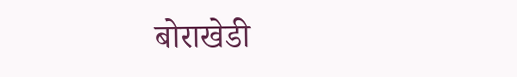बोराखेडी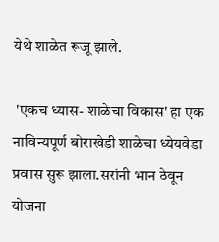येथे शाळेत रूजू झाले.

 'एकच ध्यास- शाळेचा विकास' हा एक नाविन्यपूर्ण बोराखेडी शाळेचा ध्येयवेडा प्रवास सुरू झाला.सरांनी भान ठेवून योजना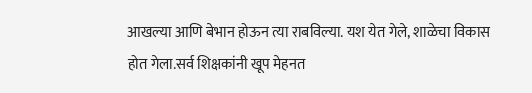आखल्या आणि बेभान होऊन त्या राबविल्या. यश येत गेले, शाळेचा विकास होत गेला.सर्व शिक्षकांनी खूप मेहनत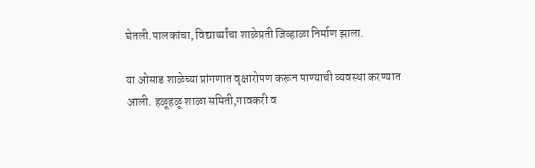घेतली.पालकांचा, विद्यार्थ्यांचा शाळेप्रती जिव्हाळा निर्माण झाला.

या ओसाड शाळेच्या प्रांगणात वृक्षारोपण करून पाण्याची व्यवस्था करण्यात आली. हळूहळू शाळा समिती,गावकरी व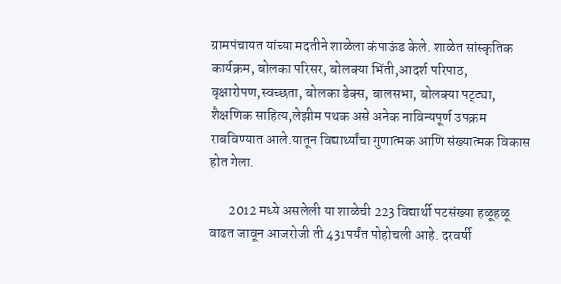ग्रामपंचायत यांच्या मदतीने शाळेला कंपाऊंड केले. शाळेत सांस्कृतिक कार्यक्रम, बोलका परिसर, बोलक्या भिंती,आदर्श परिपाठ, वृक्षारोपण,स्वच्छता, बोलका डेक्स, बालसभा, बोलक्या पट्ट्या, शैक्षणिक साहित्य,लेझीम पथक असे अनेक नाविन्यपूर्ण उपक्रम राबविण्यात आले.यातून विद्यार्थ्यांचा गुणात्मक आणि संख्यात्मक विकास होत गेला.

       2012 मध्ये असलेली या शाळेची 223 विद्यार्थी पटसंख्या हळूहळू वाढत जावून आजरोजी ती 431पर्यंत पोहोचली आहे. दरवर्षी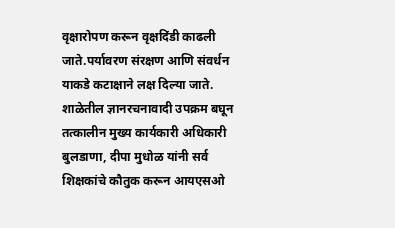वृक्षारोपण करून वृक्षदिंडी काढली जाते.पर्यावरण संरक्षण आणि संवर्धन याकडे कटाक्षाने लक्ष दिल्या जाते. शाळेतील ज्ञानरचनावादी उपक्रम बघून तत्कालीन मुख्य कार्यकारी अधिकारी बुलडाणा, दीपा मुधोळ यांनी सर्व शिक्षकांचे कौतुक करून आयएसओ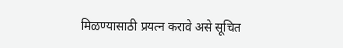मिळण्यासाठी प्रयत्न करावे असे सूचित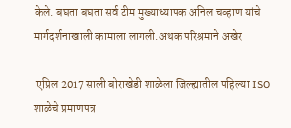केले. बघता बघता सर्व टीम मुख्याध्यापक अनिल चव्हाण यांचे मार्गदर्शनाखाली कामाला लागली.अथक परिश्रमाने अखेर

 एप्रिल 2017 साली बोराखेडी शाळेला जिल्ह्यातील पहिल्या ISO शाळेचे प्रमाणपत्र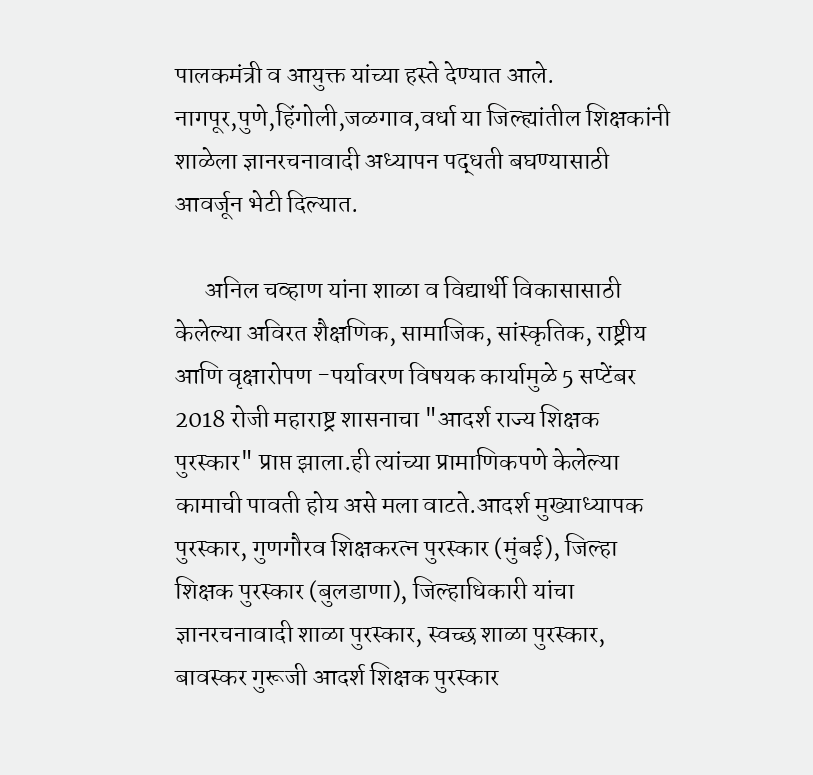पालकमंत्री व आयुक्त यांच्या हस्ते देण्यात आले. नागपूर,पुणे,हिंगोली,जळगाव,वर्धा या जिल्ह्यांतील शिक्षकांनी शाळेला ज्ञानरचनावादी अध्यापन पद्धती बघण्यासाठी आवर्जून भेटी दिल्यात.

      अनिल चव्हाण यांना शाळा व विद्यार्थी विकासासाठी केलेल्या अविरत शैक्षणिक, सामाजिक, सांस्कृतिक, राष्ट्रीय आणि वृक्षारोपण -पर्यावरण विषयक कार्यामुळे 5 सप्टेंबर 2018 रोजी महाराष्ट्र शासनाचा "आदर्श राज्य शिक्षक पुरस्कार" प्राप्त झाला.ही त्यांच्या प्रामाणिकपणे केलेल्या कामाची पावती होय असे मला वाटते.आदर्श मुख्याध्यापक पुरस्कार, गुणगौरव शिक्षकरत्न पुरस्कार (मुंबई), जिल्हा शिक्षक पुरस्कार (बुलडाणा), जिल्हाधिकारी यांचा ज्ञानरचनावादी शाळा पुरस्कार, स्वच्छ शाळा पुरस्कार, बावस्कर गुरूजी आदर्श शिक्षक पुरस्कार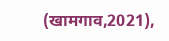(खामगाव,2021),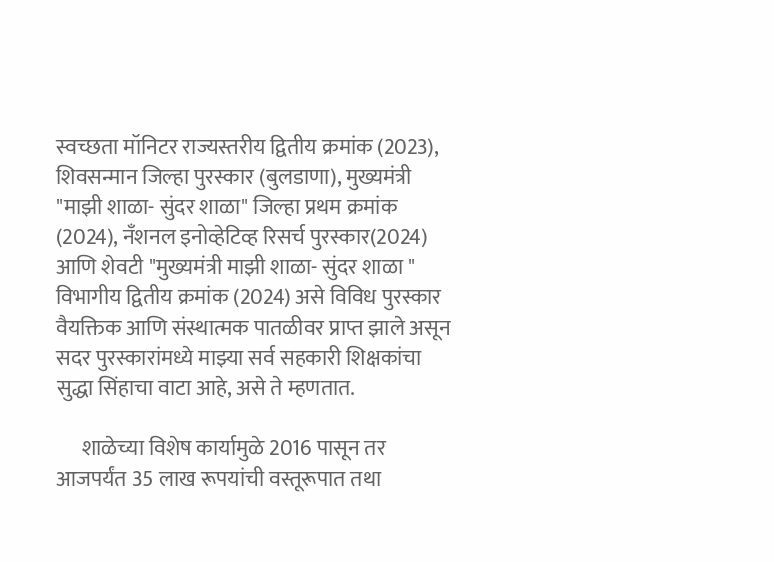स्वच्छता मॉनिटर राज्यस्तरीय द्वितीय क्रमांक (2023), शिवसन्मान जिल्हा पुरस्कार (बुलडाणा), मुख्यमंत्री "माझी शाळा- सुंदर शाळा" जिल्हा प्रथम क्रमांक (2024), नँशनल इनोव्हेटिव्ह रिसर्च पुरस्कार(2024) आणि शेवटी "मुख्यमंत्री माझी शाळा- सुंदर शाळा " विभागीय द्वितीय क्रमांक (2024) असे विविध पुरस्कार वैयक्तिक आणि संस्थात्मक पातळीवर प्राप्त झाले असून सदर पुरस्कारांमध्ये माझ्या सर्व सहकारी शिक्षकांचा सुद्धा सिंहाचा वाटा आहे, असे ते म्हणतात.

      शाळेच्या विशेष कार्यामुळे 2016 पासून तर आजपर्यंत 35 लाख रूपयांची वस्तूरूपात तथा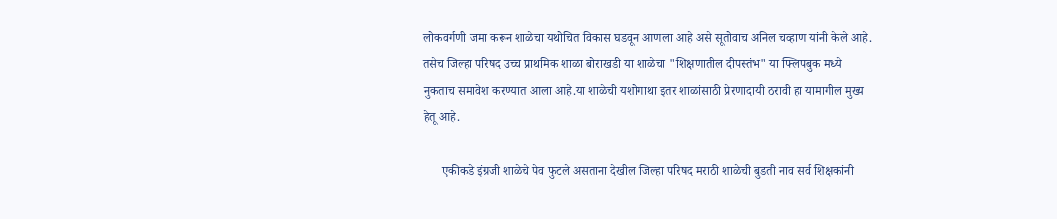लोकवर्गणी जमा करून शाळेचा यथोचित विकास घडवून आणला आहे असे सूतोवाच अनिल चव्हाण यांनी केले आहे. तसेच जिल्हा परिषद उच्च प्राथमिक शाळा बोराखडी या शाळेचा "शिक्षणातील दीपस्तंभ" या फ्लिपबुक मध्ये नुकताच समावेश करण्यात आला आहे.या शाळेची यशोगाथा इतर शाळांसाठी प्रेरणादायी ठरावी हा यामागील मुख्य हेतू आहे.

      एकीकडे इंग्रजी शाळेचे पेव फुटले असताना देखील जिल्हा परिषद मराठी शाळेची बुडती नाव सर्व शिक्षकांनी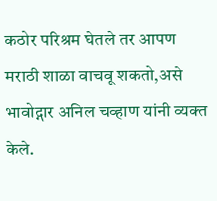कठोर परिश्रम घेतले तर आपण मराठी शाळा वाचवू शकतो,असे भावोद्गार अनिल चव्हाण यांनी व्यक्त केले.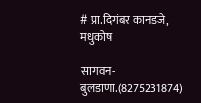# प्रा.दिगंबर कानडजे, मधुकोष

सागवन-बुलडाणा.(8275231874)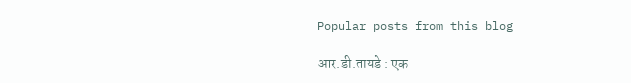Popular posts from this blog

आर.डी.तायडे : एक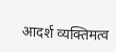आदर्श व्यक्तिमत्व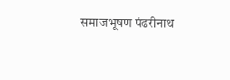समाजभूषण पंढरीनाथ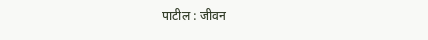पाटील : जीवन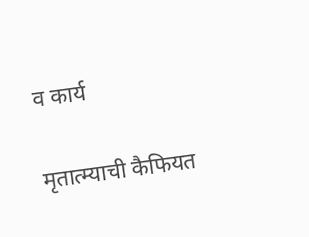व कार्य

मृतात्म्याची कैफियत